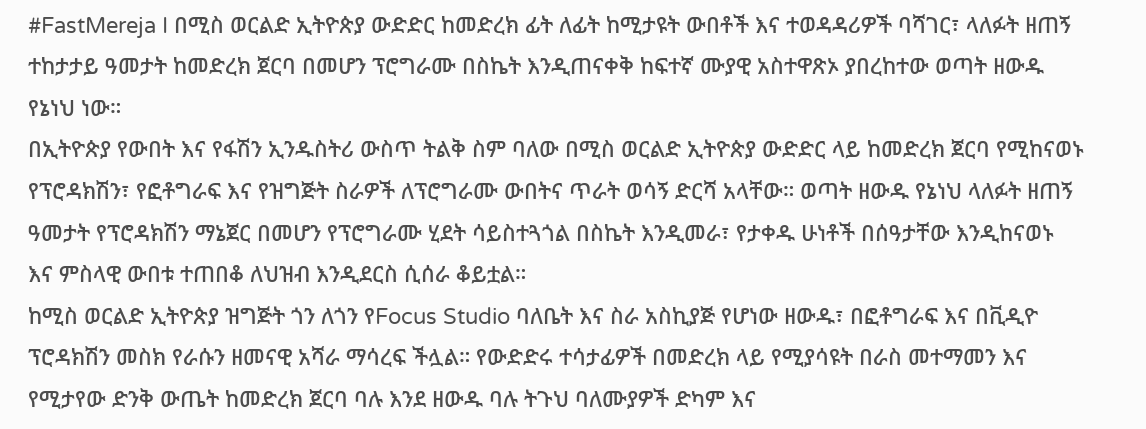#FastMereja I በሚስ ወርልድ ኢትዮጵያ ውድድር ከመድረክ ፊት ለፊት ከሚታዩት ውበቶች እና ተወዳዳሪዎች ባሻገር፣ ላለፉት ዘጠኝ ተከታታይ ዓመታት ከመድረክ ጀርባ በመሆን ፕሮግራሙ በስኬት እንዲጠናቀቅ ከፍተኛ ሙያዊ አስተዋጽኦ ያበረከተው ወጣት ዘውዱ የኔነህ ነው።
በኢትዮጵያ የውበት እና የፋሽን ኢንዱስትሪ ውስጥ ትልቅ ስም ባለው በሚስ ወርልድ ኢትዮጵያ ውድድር ላይ ከመድረክ ጀርባ የሚከናወኑ የፕሮዳክሽን፣ የፎቶግራፍ እና የዝግጅት ስራዎች ለፕሮግራሙ ውበትና ጥራት ወሳኝ ድርሻ አላቸው። ወጣት ዘውዱ የኔነህ ላለፉት ዘጠኝ ዓመታት የፕሮዳክሽን ማኔጀር በመሆን የፕሮግራሙ ሂደት ሳይስተጓጎል በስኬት እንዲመራ፣ የታቀዱ ሁነቶች በሰዓታቸው እንዲከናወኑ እና ምስላዊ ውበቱ ተጠበቆ ለህዝብ እንዲደርስ ሲሰራ ቆይቷል።
ከሚስ ወርልድ ኢትዮጵያ ዝግጅት ጎን ለጎን የFocus Studio ባለቤት እና ስራ አስኪያጅ የሆነው ዘውዱ፣ በፎቶግራፍ እና በቪዲዮ ፕሮዳክሽን መስክ የራሱን ዘመናዊ አሻራ ማሳረፍ ችሏል። የውድድሩ ተሳታፊዎች በመድረክ ላይ የሚያሳዩት በራስ መተማመን እና የሚታየው ድንቅ ውጤት ከመድረክ ጀርባ ባሉ እንደ ዘውዱ ባሉ ትጉህ ባለሙያዎች ድካም እና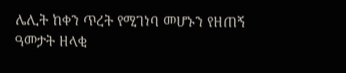ሌሊት ከቀን ጥረት የሚገነባ መሆኑን የዘጠኝ ዓመታት ዘላቂ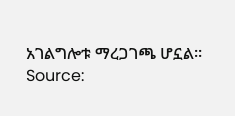አገልግሎቱ ማረጋገጫ ሆኗል።
Source: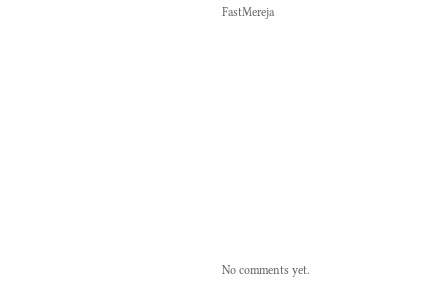FastMereja









No comments yet.